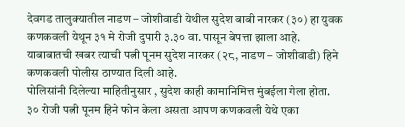देवगड तालुक्यातील नाडण – जोशीवाडी येथील सुदेश बाबी नारकर (३०) हा युवक कणकवली येथून ३१ मे रोजी दुपारी ३.३० वा. पासून बेपत्ता झाला आहे. याबाबातची खबर त्याची पत्नी पूनम सुदेश नारकर (२८, नाडण – जोशीवाडी) हिने कणकवली पोलीस ठाण्यात दिली आहे.
पोलिसांनी दिलेल्या माहितीनुसार , सुदेश काही कामानिमित्त मुंबईला गेला होता. ३० रोजी पत्नी पूनम हिने फोन केला असता आपण कणकवली येथे एका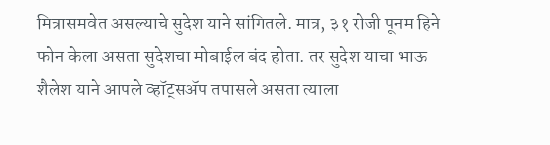मित्रासमवेत असल्याचे सुदेश याने सांगितले. मात्र, ३१ रोजी पूनम हिने फोन केला असता सुदेशचा मोबाईल बंद होता. तर सुदेश याचा भाऊ शैलेश याने आपले व्हॉट्सॲप तपासले असता त्याला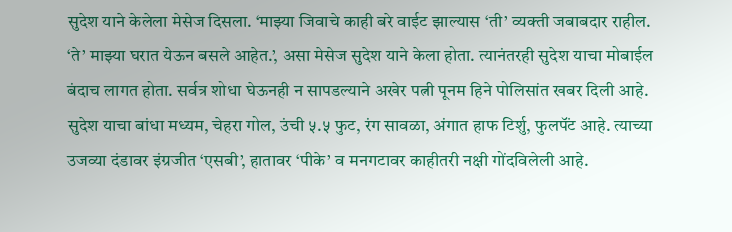सुदेश याने केलेला मेसेज दिसला. ‘माझ्या जिवाचे काही बरे वाईट झाल्यास ‘ती’ व्यक्ती जबाबदार राहील. ‘ते’ माझ्या घरात येऊन बसले आहेत.’, असा मेसेज सुदेश याने केला होता. त्यानंतरही सुदेश याचा मोबाईल बंदाच लागत होता. सर्वत्र शोधा घेऊनही न सापडल्याने अखेर पत्नी पूनम हिने पोलिसांत खबर दिली आहे.
सुदेश याचा बांधा मध्यम, चेहरा गोल, उंची ५.५ फुट, रंग सावळा, अंगात हाफ टिर्शु, फुलपॅंट आहे. त्याच्या उजव्या दंडावर इंग्रजीत ‘एसबी’, हातावर ‘पीके’ व मनगटावर काहीतरी नक्षी गोंदविलेली आहे.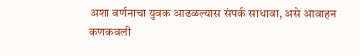अशा वर्णनाचा युवक आढळल्यास संपर्क साधावा, असे आवाहन कणकवली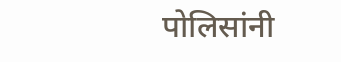पोलिसांनी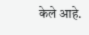केले आहे.